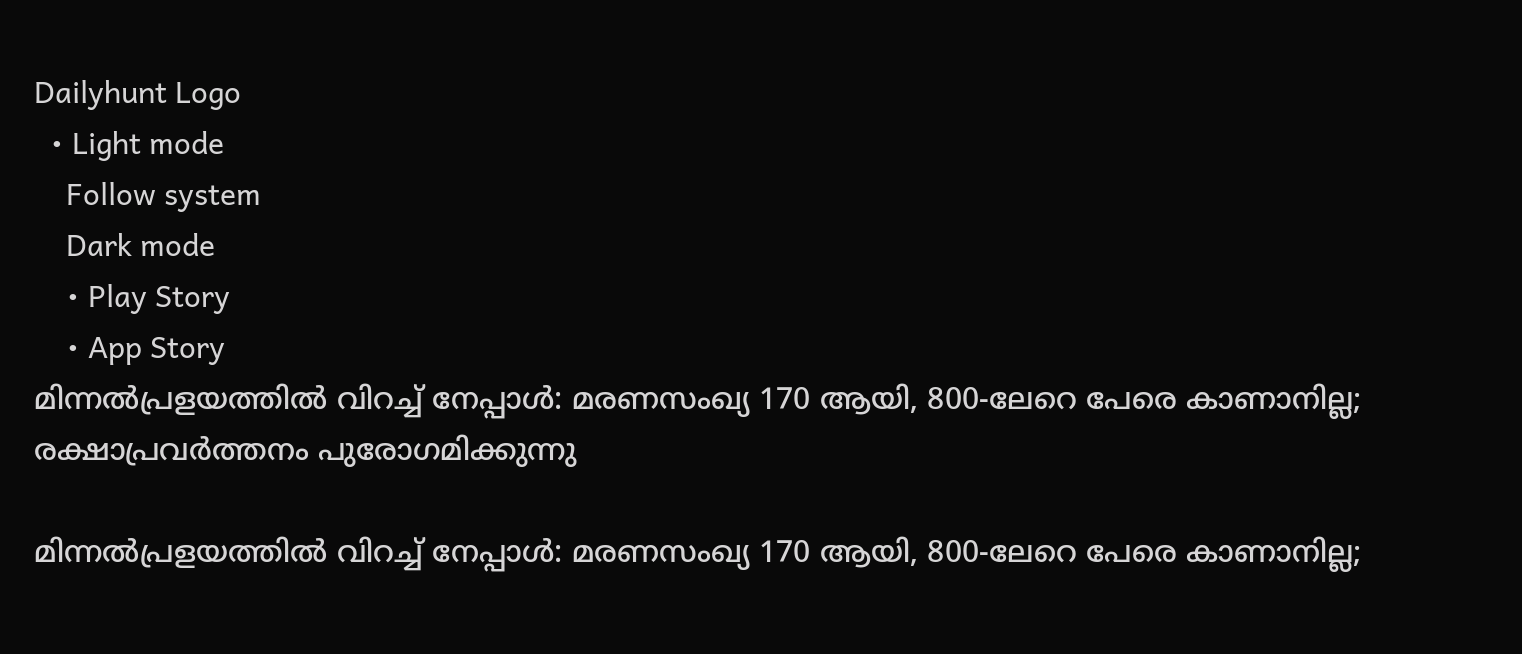Dailyhunt Logo
  • Light mode
    Follow system
    Dark mode
    • Play Story
    • App Story
മിന്നല്‍പ്രളയത്തില്‍ വിറച്ച്‌ നേപ്പാള്‍: മരണസംഖ്യ 170 ആയി, 800-ലേറെ പേരെ കാണാനില്ല; രക്ഷാപ്രവര്‍ത്തനം പുരോഗമിക്കുന്നു

മിന്നല്‍പ്രളയത്തില്‍ വിറച്ച്‌ നേപ്പാള്‍: മരണസംഖ്യ 170 ആയി, 800-ലേറെ പേരെ കാണാനില്ല;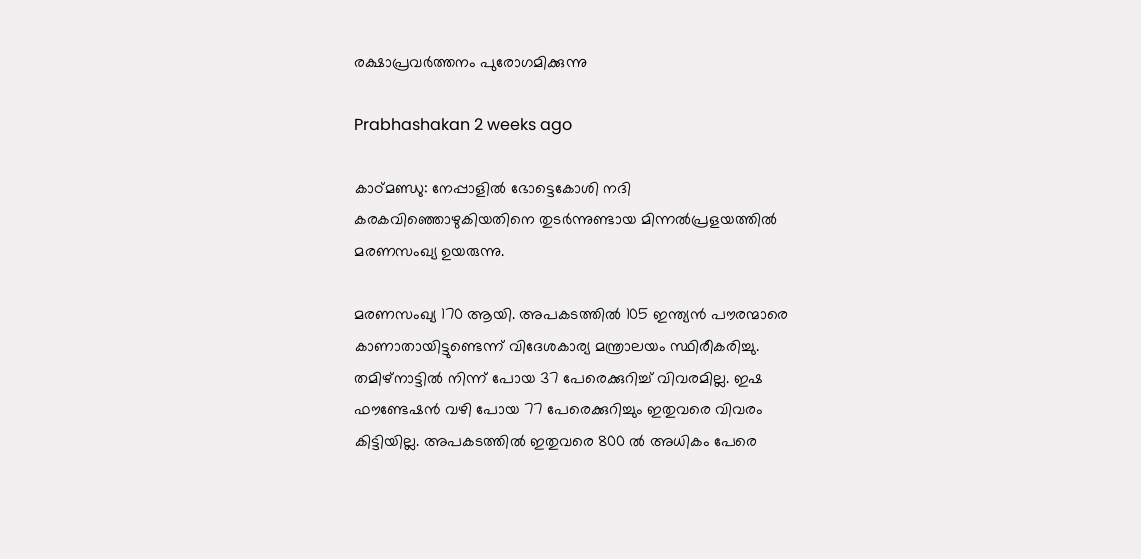രക്ഷാപ്രവര്‍ത്തനം പുരോഗമിക്കുന്നു

Prabhashakan 2 weeks ago

കാഠ്മണ്ഡു: നേപ്പാളില്‍ ഭോട്ടെകോശി നദി കരകവിഞ്ഞൊഴുകിയതിനെ തുടർന്നുണ്ടായ മിന്നല്‍പ്രളയത്തില്‍ മരണസംഖ്യ ഉയരുന്നു.

മരണസംഖ്യ 170 ആയി. അപകടത്തില്‍ 105 ഇന്ത്യൻ പൗരന്മാരെ കാണാതായിട്ടുണ്ടെന്ന് വിദേശകാര്യ മന്ത്രാലയം സ്ഥിരീകരിച്ചു. തമിഴ്നാട്ടില്‍ നിന്ന് പോയ 37 പേരെക്കുറിച്ച്‌ വിവരമില്ല. ഇഷ ഫൗണ്ടേഷൻ വഴി പോയ 77 പേരെക്കുറിച്ചും ഇതുവരെ വിവരം കിട്ടിയില്ല. അപകടത്തില്‍ ഇതുവരെ 800 ല്‍ അധികം പേരെ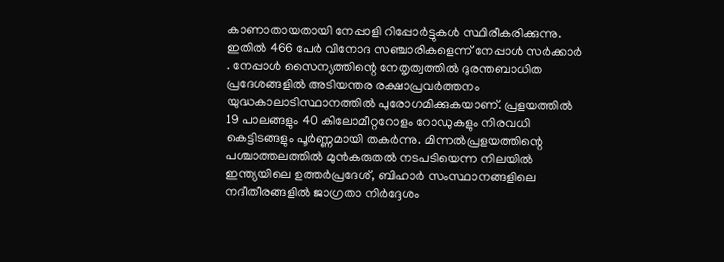കാണാതായതായി നേപ്പാളി റിപ്പോർട്ടുകള്‍ സ്ഥിരീകരിക്കുന്നു. ഇതില്‍ 466 പേർ വിനോദ സഞ്ചാരികളെന്ന് നേപ്പാള്‍ സർക്കാർ . നേപ്പാള്‍ സൈന്യത്തിന്റെ നേതൃത്വത്തില്‍ ദുരന്തബാധിത പ്രദേശങ്ങളില്‍ അടിയന്തര രക്ഷാപ്രവർത്തനം യുദ്ധകാലാടിസ്ഥാനത്തില്‍ പുരോഗമിക്കുകയാണ്. പ്രളയത്തില്‍ 19 പാലങ്ങളും 40 കിലോമീറ്ററോളം റോഡുകളും നിരവധി കെട്ടിടങ്ങളും പൂർണ്ണമായി തകർന്നു. മിന്നല്‍പ്രളയത്തിന്റെ പശ്ചാത്തലത്തില്‍ മുൻകരുതല്‍ നടപടിയെന്ന നിലയില്‍ ഇന്ത്യയിലെ ഉത്തർപ്രദേശ്, ബിഹാർ സംസ്ഥാനങ്ങളിലെ നദീതീരങ്ങളില്‍ ജാഗ്രതാ നിർദ്ദേശം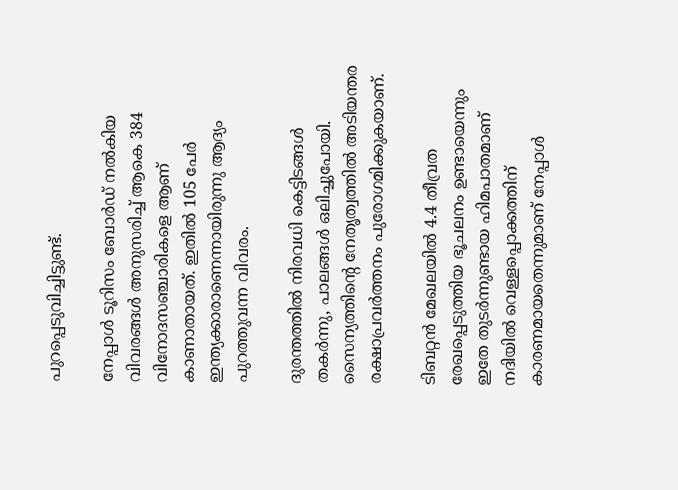പുറപ്പെടുവിച്ചിട്ടുണ്ട്.

നേപ്പാള്‍ ടൂറിസം ബോർഡ് നല്‍കിയ വിവരങ്ങള്‍ അനുസരിച്ച്‌ ആകെ 384 വിനോദസഞ്ചാരികളെ ആണ് കാണാതായത്. ഇതില്‍ 105 പേർ ഇന്ത്യക്കാരാണെന്നായിരുന്നു ആദ്യം പുറത്തുവന്ന വിവരം.

ദുരന്തത്തില്‍ നിരവധി കെട്ടിടങ്ങള്‍ തകർന്നു, പാലങ്ങള്‍ ഒലിച്ചുപോയി. സൈന്യത്തിൻ്റെ നേതൃത്വത്തില്‍ അടിയന്തര രക്ഷാപ്രവർത്തനം പുരോഗമിക്കുകയാണ്.

ടിബറ്റൻ മേഖലയില്‍ 4.4 തീവ്രത രേഖപ്പെടുത്തിയ ഭൂചലനം ഉണ്ടായെന്നും ഇതേ തുടർന്നുണ്ടായ ഹിമപാതമാണ് നദിയില്‍ വെള്ളപ്പൊക്കത്തിന് കാരണമായതെന്നുമാണ് നേപ്പാള്‍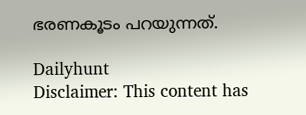ഭരണകൂടം പറയുന്നത്.

Dailyhunt
Disclaimer: This content has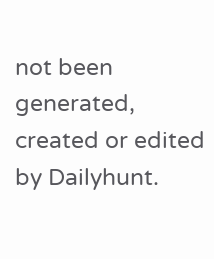not been generated, created or edited by Dailyhunt.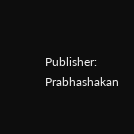Publisher: Prabhashakan